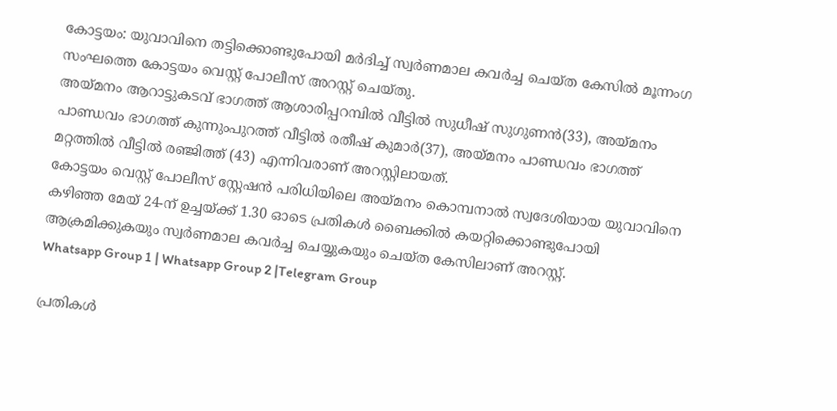കോട്ടയം: യുവാവിനെ തട്ടിക്കൊണ്ടുപോയി മർദിച്ച് സ്വർണമാല കവർച്ച ചെയ്ത കേസിൽ മൂന്നംഗ സംഘത്തെ കോട്ടയം വെസ്റ്റ് പോലീസ് അറസ്റ്റ് ചെയ്തു.
അയ്മനം ആറാട്ടുകടവ് ഭാഗത്ത് ആശാരിപ്പറമ്പിൽ വീട്ടിൽ സുധീഷ് സുഗുണൻ(33), അയ്മനം പാണ്ഡവം ഭാഗത്ത് കുന്നുംപുറത്ത് വീട്ടിൽ രതീഷ് കുമാർ(37), അയ്മനം പാണ്ഡവം ഭാഗത്ത് മറ്റത്തിൽ വീട്ടിൽ രഞ്ജിത്ത് (43) എന്നിവരാണ് അറസ്റ്റിലായത്.
കോട്ടയം വെസ്റ്റ് പോലീസ് സ്റ്റേഷൻ പരിധിയിലെ അയ്മനം കൊമ്പനാൽ സ്വദേശിയായ യുവാവിനെ കഴിഞ്ഞ മേയ് 24-ന് ഉച്ചയ്ക്ക് 1.30 ഓടെ പ്രതികൾ ബൈക്കിൽ കയറ്റിക്കൊണ്ടുപോയി ആക്രമിക്കുകയും സ്വർണമാല കവർച്ച ചെയ്യുകയും ചെയ്ത കേസിലാണ് അറസ്റ്റ്.
Whatsapp Group 1 | Whatsapp Group 2 |Telegram Group

പ്രതികൾ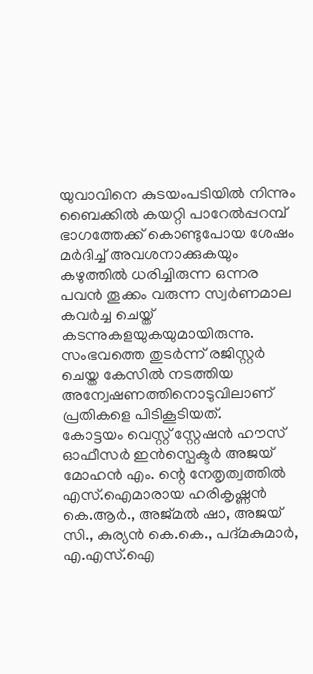യുവാവിനെ കുടയംപടിയിൽ നിന്നും ബൈക്കിൽ കയറ്റി പാറേൽപ്പറമ്പ് ഭാഗത്തേക്ക് കൊണ്ടുപോയ ശേഷം മർദിച്ച് അവശനാക്കുകയും കഴുത്തിൽ ധരിച്ചിരുന്ന ഒന്നര പവൻ തൂക്കം വരുന്ന സ്വർണമാല കവർച്ച ചെയ്ത് കടന്നുകളയുകയുമായിരുന്നു.
സംഭവത്തെ തുടർന്ന് രജിസ്റ്റർ ചെയ്ത കേസിൽ നടത്തിയ അന്വേഷണത്തിനൊടുവിലാണ് പ്രതികളെ പിടികൂടിയത്.
കോട്ടയം വെസ്റ്റ് സ്റ്റേഷൻ ഹൗസ് ഓഫീസർ ഇൻസ്പെക്ടർ അജയ് മോഹൻ എം. ന്റെ നേതൃത്വത്തിൽ എസ്.ഐമാരായ ഹരികൃഷ്ണൻ കെ.ആർ., അജ്മൽ ഷാ, അജയ് സി., കുര്യൻ കെ.കെ., പദ്മകുമാർ, എ.എസ്.ഐ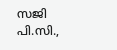സജി പി.സി.,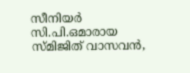സീനിയർ സി.പി.ഒമാരായ സ്മിജിത് വാസവൻ,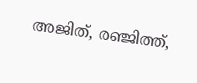അജിത്, രഞ്ജിത്ത്,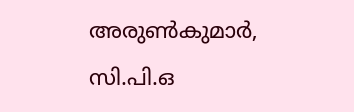അരുൺകുമാർ, സി.പി.ഒ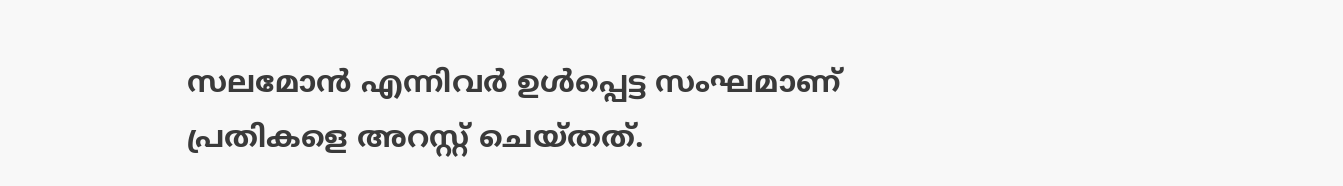സലമോൻ എന്നിവർ ഉൾപ്പെട്ട സംഘമാണ് പ്രതികളെ അറസ്റ്റ് ചെയ്തത്.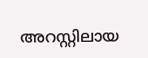അറസ്റ്റിലായ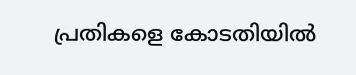പ്രതികളെ കോടതിയിൽ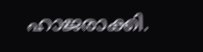ഹാജരാക്കി.